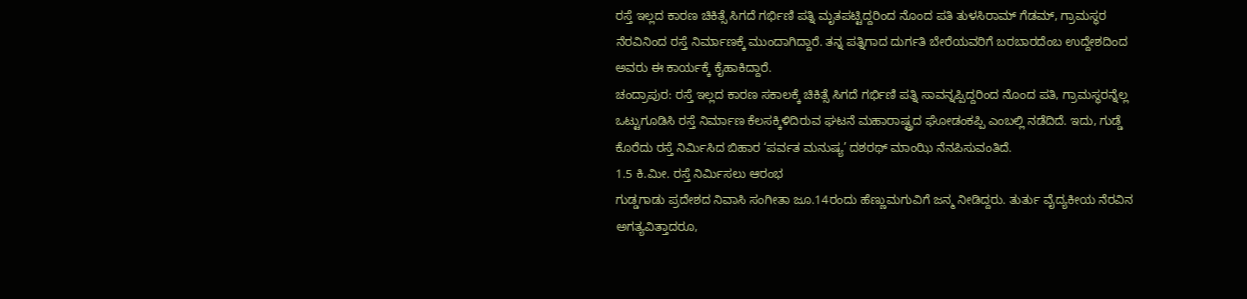ರಸ್ತೆ ಇಲ್ಲದ ಕಾರಣ ಚಿಕಿತ್ಸೆ ಸಿಗದೆ ಗರ್ಭಿಣಿ ಪತ್ನಿ ಮೃತಪಟ್ಟಿದ್ದರಿಂದ ನೊಂದ ಪತಿ ತುಳಸಿರಾಮ್ ಗೆಡಮ್, ಗ್ರಾಮಸ್ಥರ ನೆರವಿನಿಂದ ರಸ್ತೆ ನಿರ್ಮಾಣಕ್ಕೆ ಮುಂದಾಗಿದ್ದಾರೆ. ತನ್ನ ಪತ್ನಿಗಾದ ದುರ್ಗತಿ ಬೇರೆಯವರಿಗೆ ಬರಬಾರದೆಂಬ ಉದ್ದೇಶದಿಂದ ಅವರು ಈ ಕಾರ್ಯಕ್ಕೆ ಕೈಹಾಕಿದ್ದಾರೆ.
ಚಂದ್ರಾಪುರ: ರಸ್ತೆ ಇಲ್ಲದ ಕಾರಣ ಸಕಾಲಕ್ಕೆ ಚಿಕಿತ್ಸೆ ಸಿಗದೆ ಗರ್ಭಿಣಿ ಪತ್ನಿ ಸಾವನ್ನಪ್ಪಿದ್ದರಿಂದ ನೊಂದ ಪತಿ, ಗ್ರಾಮಸ್ಥರನ್ನೆಲ್ಲ ಒಟ್ಟುಗೂಡಿಸಿ ರಸ್ತೆ ನಿರ್ಮಾಣ ಕೆಲಸಕ್ಕಿಳಿದಿರುವ ಘಟನೆ ಮಹಾರಾಷ್ಟ್ರದ ಘೋಡಂಕಪ್ಪಿ ಎಂಬಲ್ಲಿ ನಡೆದಿದೆ. ಇದು, ಗುಡ್ಡೆ ಕೊರೆದು ರಸ್ತೆ ನಿರ್ಮಿಸಿದ ಬಿಹಾರ ‘ಪರ್ವತ ಮನುಷ್ಯ’ ದಶರಥ್ ಮಾಂಝಿ ನೆನಪಿಸುವಂತಿದೆ.
1.5 ಕಿ.ಮೀ. ರಸ್ತೆ ನಿರ್ಮಿಸಲು ಆರಂಭ
ಗುಡ್ಡಗಾಡು ಪ್ರದೇಶದ ನಿವಾಸಿ ಸಂಗೀತಾ ಜೂ.14ರಂದು ಹೆಣ್ಣುಮಗುವಿಗೆ ಜನ್ಮ ನೀಡಿದ್ದರು. ತುರ್ತು ವೈದ್ಯಕೀಯ ನೆರವಿನ ಅಗತ್ಯವಿತ್ತಾದರೂ,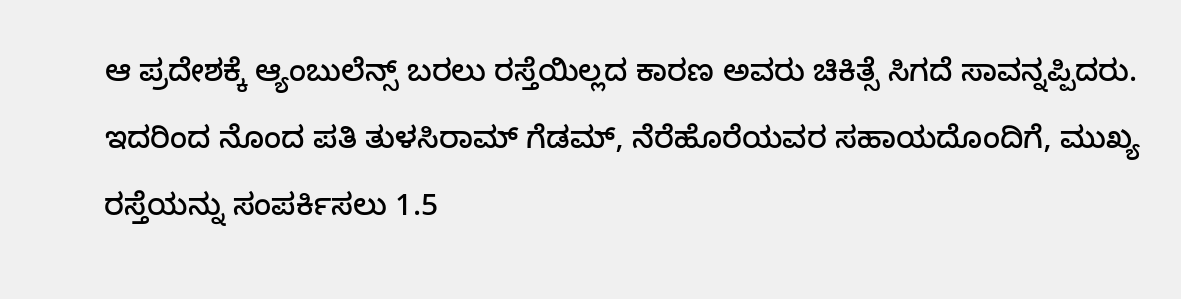ಆ ಪ್ರದೇಶಕ್ಕೆ ಆ್ಯಂಬುಲೆನ್ಸ್ ಬರಲು ರಸ್ತೆಯಿಲ್ಲದ ಕಾರಣ ಅವರು ಚಿಕಿತ್ಸೆ ಸಿಗದೆ ಸಾವನ್ನಪ್ಪಿದರು. ಇದರಿಂದ ನೊಂದ ಪತಿ ತುಳಸಿರಾಮ್ ಗೆಡಮ್, ನೆರೆಹೊರೆಯವರ ಸಹಾಯದೊಂದಿಗೆ, ಮುಖ್ಯ ರಸ್ತೆಯನ್ನು ಸಂಪರ್ಕಿಸಲು 1.5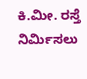ಕಿ.ಮೀ. ರಸ್ತೆ ನಿರ್ಮಿಸಲು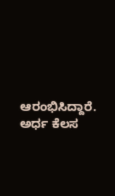ಆರಂಭಿಸಿದ್ದಾರೆ. ಅರ್ಧ ಕೆಲಸ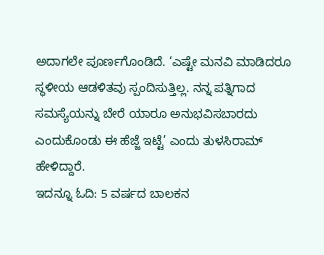ಅದಾಗಲೇ ಪೂರ್ಣಗೊಂಡಿದೆ. ‘ಎಷ್ಟೇ ಮನವಿ ಮಾಡಿದರೂ ಸ್ಥಳೀಯ ಆಡಳಿತವು ಸ್ಪಂದಿಸುತ್ತಿಲ್ಲ. ನನ್ನ ಪತ್ನಿಗಾದ ಸಮಸ್ಯೆಯನ್ನು ಬೇರೆ ಯಾರೂ ಅನುಭವಿಸಬಾರದು ಎಂದುಕೊಂಡು ಈ ಹೆಜ್ಜೆ ಇಟ್ಟೆ’ ಎಂದು ತುಳಸಿರಾಮ್ ಹೇಳಿದ್ದಾರೆ.
ಇದನ್ನೂ ಓದಿ: 5 ವರ್ಷದ ಬಾಲಕನ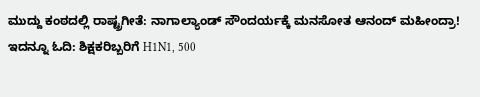ಮುದ್ದು ಕಂಠದಲ್ಲಿ ರಾಷ್ಟ್ರಗೀತೆ: ನಾಗಾಲ್ಯಾಂಡ್ ಸೌಂದರ್ಯಕ್ಕೆ ಮನಸೋತ ಆನಂದ್ ಮಹೀಂದ್ರಾ!
ಇದನ್ನೂ ಓದಿ: ಶಿಕ್ಷಕರಿಬ್ಬರಿಗೆ H1N1, 500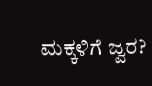ಮಕ್ಕಳಿಗೆ ಜ್ವರ?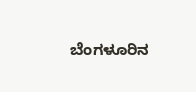ಬೆಂಗಳೂರಿನ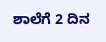ಶಾಲೆಗೆ 2 ದಿನ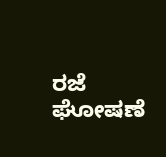ರಜೆ ಘೋಷಣೆ